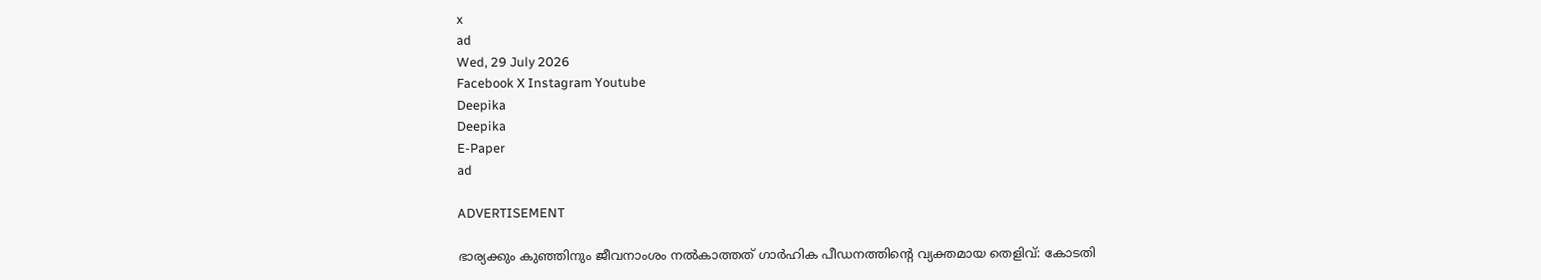x
ad
Wed, 29 July 2026
Facebook X Instagram Youtube
Deepika
Deepika
E-Paper
ad

ADVERTISEMENT

ഭാര്യക്കും കുഞ്ഞിനും ജീവനാംശം നല്‍കാത്തത് ഗാര്‍ഹിക പീഡനത്തിന്‍റെ വ്യക്തമായ തെളിവ്: കോടതി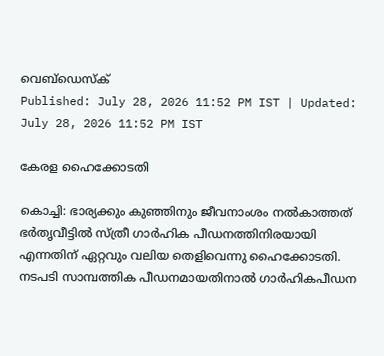വെബ്ഡെസ്ക്
Published: July 28, 2026 11:52 PM IST | Updated: July 28, 2026 11:52 PM IST

കേരള ഹൈക്കോടതി

കൊച്ചി: ഭാര്യക്കും കുഞ്ഞിനും ജീവനാംശം നല്‍കാത്തത് ഭര്‍തൃവീട്ടില്‍ സ്ത്രീ ഗാര്‍ഹിക പീഡനത്തിനിരയായി എന്നതിന് ഏറ്റവും വലിയ തെളിവെന്നു ഹൈക്കോടതി. നടപടി സാമ്പത്തിക പീഡനമായതിനാല്‍ ഗാര്‍ഹികപീഡന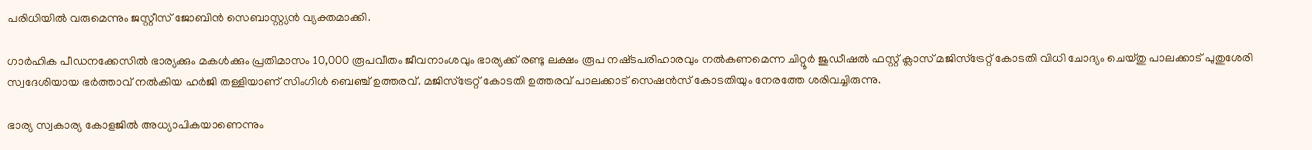പരിധിയില്‍ വരുമെന്നും ജസ്റ്റീസ് ജോബിന്‍ സെബാസ്റ്റ്യന്‍ വ്യക്തമാക്കി.

ഗാര്‍ഹിക പീഡനക്കേസില്‍ ഭാര്യക്കും മകള്‍ക്കും പ്രതിമാസം 10,000 രൂപവീതം ജീവനാംശവും ഭാര്യക്ക് രണ്ടു ലക്ഷം രൂപ നഷ്‌ടപരിഹാരവും നല്‍കണമെന്ന ചിറ്റൂര്‍ ജുഡീഷല്‍ ഫസ്റ്റ് ക്ലാസ് മജിസ്‌ട്രേറ്റ് കോടതി വിധി ചോദ്യം ചെയ്തു പാലക്കാട് പുതുശേരി സ്വദേശിയായ ഭര്‍ത്താവ് നല്‍കിയ ഹര്‍ജി തള്ളിയാണ് സിംഗിള്‍ ബെഞ്ച് ഉത്തരവ്. മജിസ്‌ട്രേറ്റ് കോടതി ഉത്തരവ് പാലക്കാട് സെഷന്‍സ് കോടതിയും നേരത്തേ ശരിവച്ചിരുന്നു.

ഭാര്യ സ്വകാര്യ കോളജില്‍ അധ്യാപികയാണെന്നും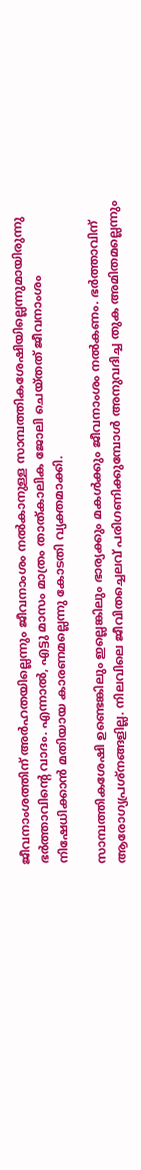ജീവനാംശത്തിന് അര്‍ഹതയില്ലെന്നും ജീവനാംശം നല്‍കാനുള്ള സാമ്പത്തികശേഷിയില്ലെന്നുമായിരുന്നു ഭര്‍ത്താവിന്‍റെ വാദം. എന്നാല്‍, എട്ടു മാസം മാത്രം താത്കാലിക ജോലി ചെയ്തത് ജീവനാംശം നിഷേധിക്കാന്‍ മതിയായ കാരണമല്ലെന്നു കോടതി വ്യക്തമാക്കി.

സാമ്പത്തികശേഷി ഉണ്ടെങ്കിലും ഇല്ലെങ്കിലും ഭാര്യക്കും മകള്‍ക്കും ജീവനാംശം നല്‍കണം. ഭര്‍ത്താവിന് ആരോഗ്യപ്രശ്‌നങ്ങളില്ല. നിലവിലെ ജീവിതച്ചെലവ് പരിഗണിക്കുമ്പോള്‍ അനുവദിച്ച തുക അമിതമല്ലെന്നും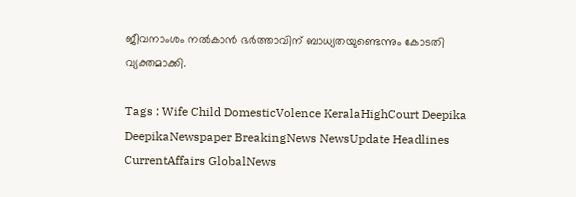ജീവനാംശം നല്‍കാന്‍ ഭര്‍ത്താവിന് ബാധ്യതയുണ്ടെന്നും കോടതി വ്യക്തമാക്കി.

Tags : Wife Child DomesticVolence KeralaHighCourt Deepika DeepikaNewspaper BreakingNews NewsUpdate Headlines CurrentAffairs GlobalNews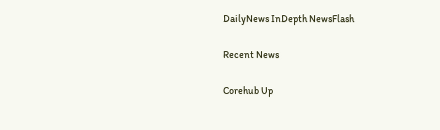DailyNews InDepth NewsFlash

Recent News

Corehub Up